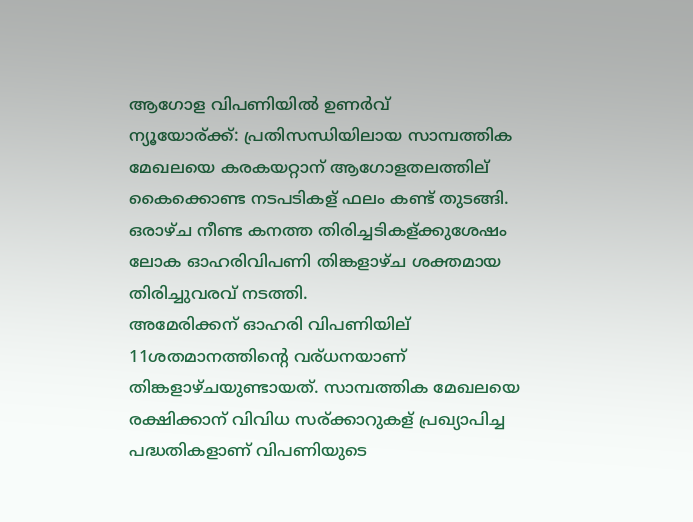ആഗോള വിപണിയില്‍ ഉണര്‍വ്‌
ന്യൂയോര്ക്ക്: പ്രതിസന്ധിയിലായ സാമ്പത്തിക മേഖലയെ കരകയറ്റാന് ആഗോളതലത്തില് കൈക്കൊണ്ട നടപടികള് ഫലം കണ്ട് തുടങ്ങി. ഒരാഴ്ച നീണ്ട കനത്ത തിരിച്ചടികള്ക്കുശേഷം ലോക ഓഹരിവിപണി തിങ്കളാഴ്ച ശക്തമായ തിരിച്ചുവരവ് നടത്തി.
അമേരിക്കന് ഓഹരി വിപണിയില് 11ശതമാനത്തിന്റെ വര്ധനയാണ് തിങ്കളാഴ്ചയുണ്ടായത്. സാമ്പത്തിക മേഖലയെ രക്ഷിക്കാന് വിവിധ സര്ക്കാറുകള് പ്രഖ്യാപിച്ച പദ്ധതികളാണ് വിപണിയുടെ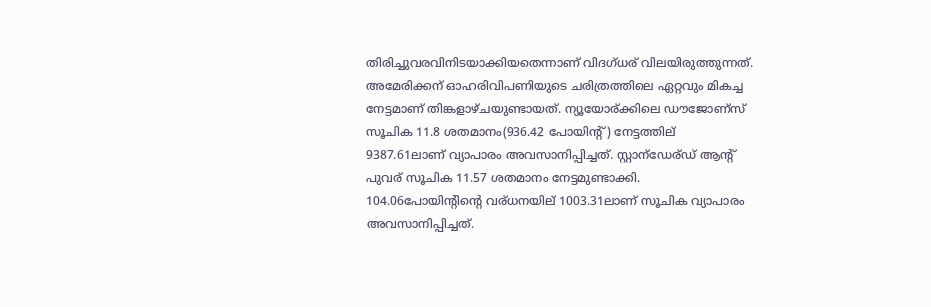തിരിച്ചുവരവിനിടയാക്കിയതെന്നാണ് വിദഗ്ധര് വിലയിരുത്തുന്നത്.
അമേരിക്കന് ഓഹരിവിപണിയുടെ ചരിത്രത്തിലെ ഏറ്റവും മികച്ച നേട്ടമാണ് തിങ്കളാഴ്ചയുണ്ടായത്. ന്യൂയോര്ക്കിലെ ഡൗജോണ്സ് സൂചിക 11.8 ശതമാനം(936.42 പോയിന്റ്) നേട്ടത്തില് 9387.61ലാണ് വ്യാപാരം അവസാനിപ്പിച്ചത്. സ്റ്റാന്ഡേര്ഡ് ആന്റ് പുവര് സൂചിക 11.57 ശതമാനം നേട്ടമുണ്ടാക്കി. 104.06പോയിന്റിന്റെ വര്ധനയില് 1003.31ലാണ് സൂചിക വ്യാപാരം അവസാനിപ്പിച്ചത്.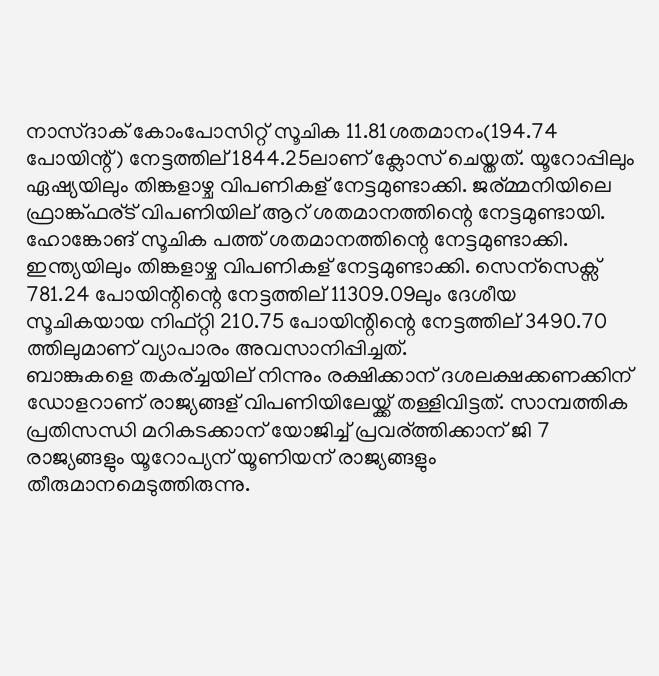നാസ്ദാക് കോംപോസിറ്റ് സൂചിക 11.81ശതമാനം(194.74 പോയിന്റ്) നേട്ടത്തില് 1844.25ലാണ് ക്ലോസ് ചെയ്തത്. യൂറോപ്പിലും ഏഷ്യയിലും തിങ്കളാഴ്ച വിപണികള് നേട്ടമുണ്ടാക്കി. ജര്മ്മനിയിലെ ഫ്രാങ്ക്ഫര്ട് വിപണിയില് ആറ് ശതമാനത്തിന്റെ നേട്ടമുണ്ടായി. ഹോങ്കോങ് സൂചിക പത്ത് ശതമാനത്തിന്റെ നേട്ടമുണ്ടാക്കി.
ഇന്ത്യയിലും തിങ്കളാഴ്ച വിപണികള് നേട്ടമുണ്ടാക്കി. സെന്സെക്സ് 781.24 പോയിന്റിന്റെ നേട്ടത്തില് 11309.09ലും ദേശീയ സൂചികയായ നിഫ്റ്റി 210.75 പോയിന്റിന്റെ നേട്ടത്തില് 3490.70 ത്തിലുമാണ് വ്യാപാരം അവസാനിപ്പിച്ചത്.
ബാങ്കുകളെ തകര്ച്ചയില് നിന്നും രക്ഷിക്കാന് ദശലക്ഷക്കണക്കിന് ഡോളറാണ് രാജ്യങ്ങള് വിപണിയിലേയ്ക്ക് തള്ളിവിട്ടത്. സാമ്പത്തിക പ്രതിസന്ധി മറികടക്കാന് യോജിച്ച് പ്രവര്ത്തിക്കാന് ജി 7 രാജ്യങ്ങളും യൂറോപ്യന് യൂണിയന് രാജ്യങ്ങളും തീരുമാനമെടുത്തിരുന്നു.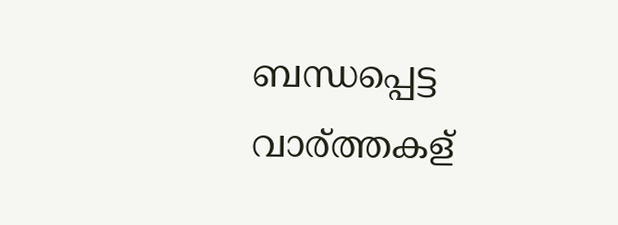ബന്ധപ്പെട്ട വാര്ത്തകള്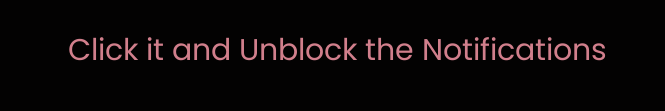Click it and Unblock the Notifications